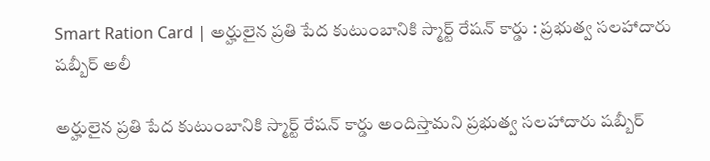Smart Ration Card | అర్హులైన ప్రతి పేద కుటుంబానికి స్మార్ట్ రేషన్ కార్డు : ప్రభుత్వ సలహాదారు షబ్బీర్ అలీ

అర్హులైన ప్రతి పేద కుటుంబానికి స్మార్ట్ రేషన్ కార్డు అందిస్తామని ప్రభుత్వ సలహాదారు షబ్బీర్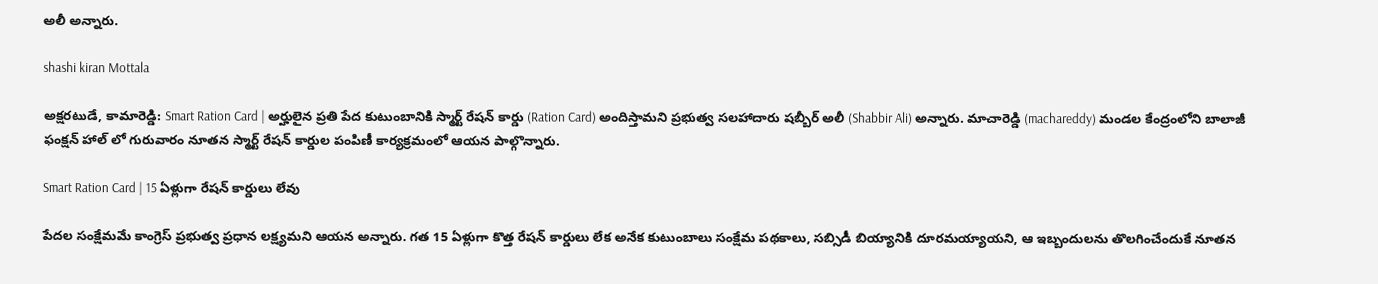అలీ అన్నారు.

shashi kiran Mottala

అక్షరటుడే, కామారెడ్డి: Smart Ration Card | అర్హులైన ప్రతి పేద కుటుంబానికి స్మార్ట్ రేషన్ కార్డు (Ration Card) అందిస్తామని ప్రభుత్వ సలహాదారు షబ్బీర్ అలీ (Shabbir Ali) అన్నారు. మాచారెడ్డి (machareddy) మండల కేంద్రంలోని బాలాజీ ఫంక్షన్ హాల్ లో గురువారం నూతన స్మార్ట్ రేషన్ కార్డుల పంపిణీ కార్యక్రమంలో ఆయన పాల్గొన్నారు.

Smart Ration Card | 15 ఏళ్లుగా రేషన్ కార్డులు లేవు

పేదల సంక్షేమమే కాంగ్రెస్ ప్రభుత్వ ప్రధాన లక్ష్యమని ఆయన అన్నారు. గత 15 ఏళ్లుగా కొత్త రేషన్ కార్డులు లేక అనేక కుటుంబాలు సంక్షేమ పథకాలు, సబ్సిడీ బియ్యానికి దూరమయ్యాయని, ఆ ఇబ్బందులను తొలగించేందుకే నూతన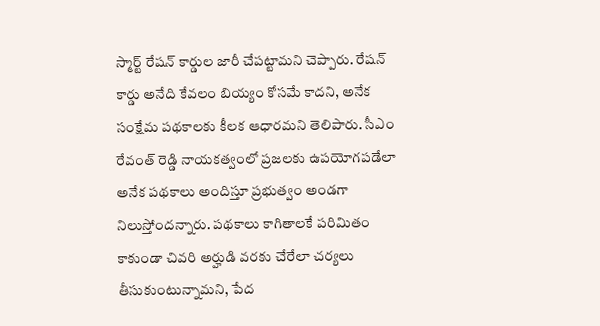స్మార్ట్ రేషన్ కార్డుల జారీ చేపట్టామని చెప్పారు. రేషన్ కార్డు అనేది కేవలం బియ్యం కోసమే కాదని, అనేక సంక్షేమ పథకాలకు కీలక ఆధారమని తెలిపారు. సీఎం రేవంత్ రెడ్డి నాయకత్వంలో ప్రజలకు ఉపయోగపడేలా అనేక పథకాలు అందిస్తూ ప్రభుత్వం అండగా నిలుస్తోందన్నారు. పథకాలు కాగితాలకే పరిమితం కాకుండా చివరి అర్హుడి వరకు చేరేలా చర్యలు తీసుకుంటున్నామని, పేద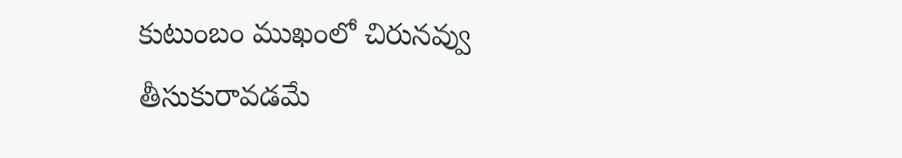కుటుంబం ముఖంలో చిరునవ్వు తీసుకురావడమే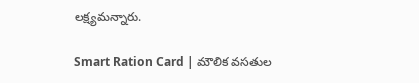లక్ష్యమన్నారు.

Smart Ration Card | మౌలిక వసతుల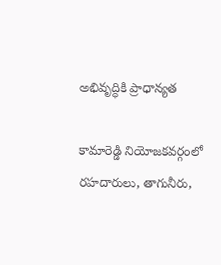అభివృద్ధికి ప్రాధాన్యత

కామారెడ్డి నియోజకవర్గంలో రహదారులు, తాగునీరు,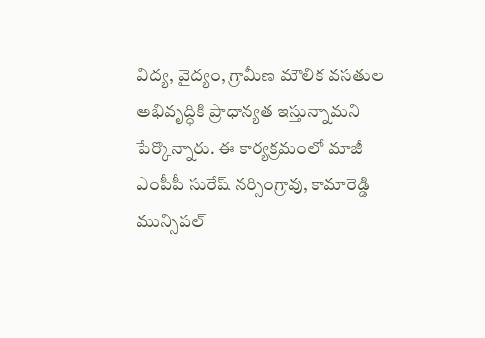విద్య, వైద్యం, గ్రామీణ మౌలిక వసతుల అభివృద్ధికి ప్రాధాన్యత ఇస్తున్నామని పేర్కొన్నారు. ఈ కార్యక్రమంలో మాజీ ఎంపీపీ సురేష్ నర్సింగ్రావు, కామారెడ్డి మున్సిపల్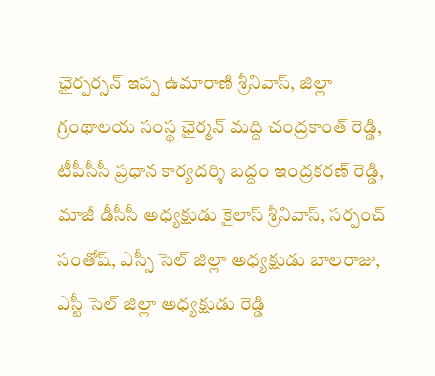ఛైర్పర్సన్ ఇప్ప ఉమారాణి శ్రీనివాస్, జిల్లా గ్రంథాలయ సంస్థ ఛైర్మన్ మద్ది చంద్రకాంత్ రెడ్డి, టీపీసీసీ ప్రధాన కార్యదర్శి బద్దం ఇంద్రకరణ్ రెడ్డి, మాజీ డీసీసీ అధ్యక్షుడు కైలాస్ శ్రీనివాస్, సర్పంచ్ సంతోష్, ఎస్సీ సెల్ జిల్లా అధ్యక్షుడు బాలరాజు, ఎస్టీ సెల్ జిల్లా అధ్యక్షుడు రెడ్డి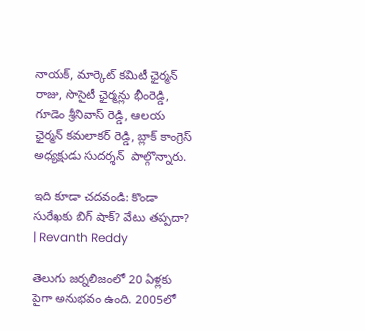నాయక్, మార్కెట్ కమిటీ ఛైర్మన్ రాజు, సొసైటీ ఛైర్మన్లు భీంరెడ్డి, గూడెం శ్రీనివాస్ రెడ్డి, ఆలయ ఛైర్మన్ కమలాకర్ రెడ్డి, బ్లాక్ కాంగ్రెస్ అధ్యక్షుడు సుదర్శన్  పాల్గొన్నారు.

ఇది కూడా చదవండి: కొండా సురేఖకు బిగ్ షాక్? వేటు తప్పదా? | Revanth Reddy

తెలుగు జర్నలిజంలో 20 ఏళ్లకు పైగా అనుభవం ఉంది. 2005లో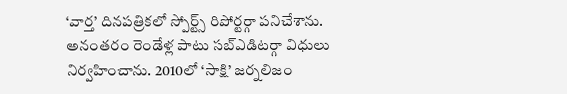‘వార్త’ దినపత్రికలో స్పోర్ట్స్ రిపోర్టర్గా పనిచేశాను. అనంతరం రెండేళ్ల పాటు సబ్ఎడిటర్గా విధులు నిర్వహించాను. 2010లో ‘సాక్షి’ జర్నలిజం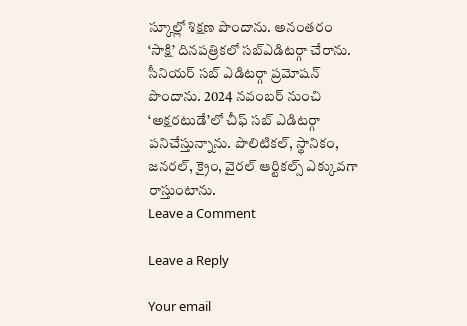స్కూల్లో శిక్షణ పొందాను. అనంతరం ‘సాక్షి’ దినపత్రికలో సబ్ఎడిటర్గా చేరాను. సీనియర్ సబ్ ఎడిటర్గా ప్రమోషన్ పొందాను. 2024 నవంబర్ నుంచి ‘అక్షరటుడే’లో చీఫ్ సబ్ ఎడిటర్గా పనిచేస్తున్నాను. పొలిటికల్, స్థానికం, జనరల్, క్రైం, వైరల్ ఆర్టికల్స్ ఎక్కువగా రాస్తుంటాను.
Leave a Comment

Leave a Reply

Your email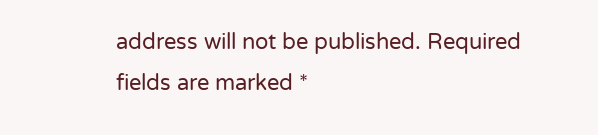address will not be published. Required fields are marked *